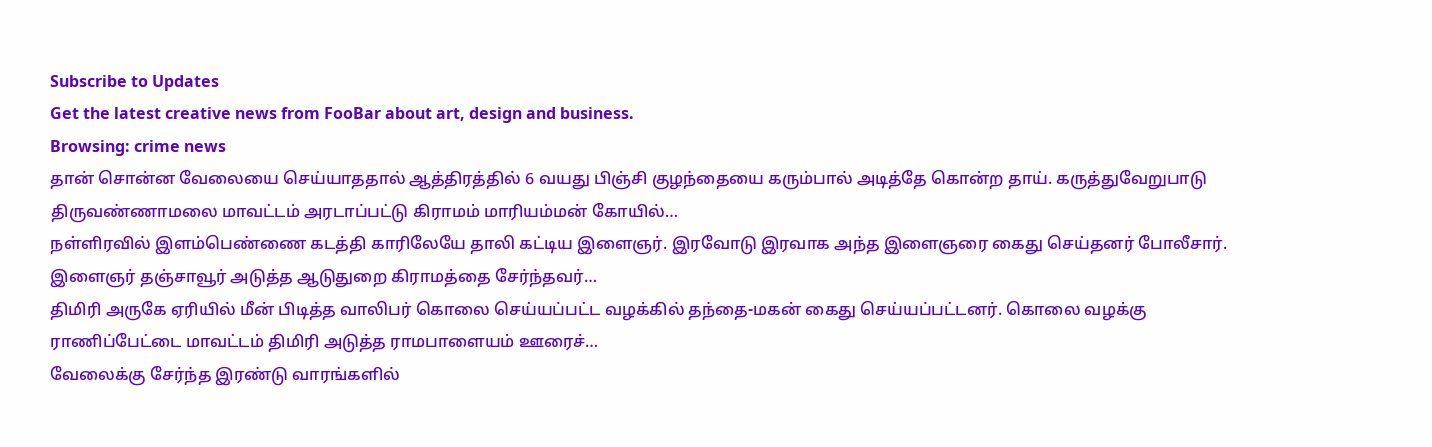Subscribe to Updates
Get the latest creative news from FooBar about art, design and business.
Browsing: crime news
தான் சொன்ன வேலையை செய்யாததால் ஆத்திரத்தில் 6 வயது பிஞ்சி குழந்தையை கரும்பால் அடித்தே கொன்ற தாய். கருத்துவேறுபாடு திருவண்ணாமலை மாவட்டம் அரடாப்பட்டு கிராமம் மாரியம்மன் கோயில்…
நள்ளிரவில் இளம்பெண்ணை கடத்தி காரிலேயே தாலி கட்டிய இளைஞர். இரவோடு இரவாக அந்த இளைஞரை கைது செய்தனர் போலீசார். இளைஞர் தஞ்சாவூர் அடுத்த ஆடுதுறை கிராமத்தை சேர்ந்தவர்…
திமிரி அருகே ஏரியில் மீன் பிடித்த வாலிபர் கொலை செய்யப்பட்ட வழக்கில் தந்தை-மகன் கைது செய்யப்பட்டனர். கொலை வழக்கு ராணிப்பேட்டை மாவட்டம் திமிரி அடுத்த ராமபாளையம் ஊரைச்…
வேலைக்கு சேர்ந்த இரண்டு வாரங்களில்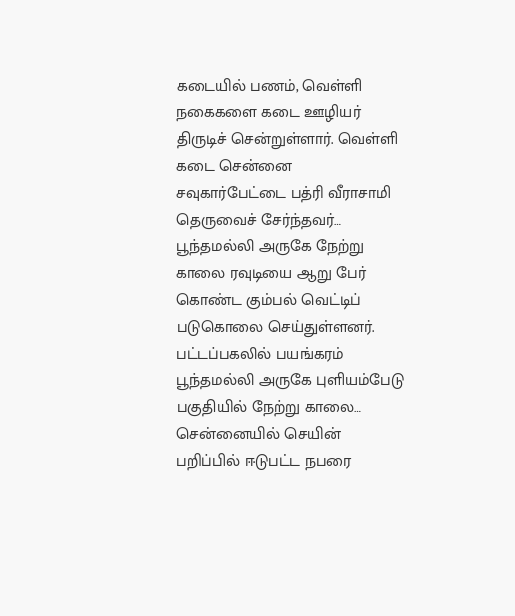கடையில் பணம், வெள்ளி நகைகளை கடை ஊழியர் திருடிச் சென்றுள்ளார். வெள்ளி கடை சென்னை சவுகார்பேட்டை பத்ரி வீராசாமி தெருவைச் சேர்ந்தவர்…
பூந்தமல்லி அருகே நேற்று காலை ரவுடியை ஆறு பேர் கொண்ட கும்பல் வெட்டிப் படுகொலை செய்துள்ளனர். பட்டப்பகலில் பயங்கரம் பூந்தமல்லி அருகே புளியம்பேடு பகுதியில் நேற்று காலை…
சென்னையில் செயின் பறிப்பில் ஈடுபட்ட நபரை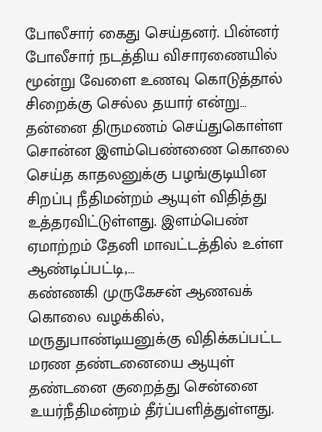போலீசார் கைது செய்தனர். பின்னர் போலீசார் நடத்திய விசாரணையில் மூன்று வேளை உணவு கொடுத்தால் சிறைக்கு செல்ல தயார் என்று…
தன்னை திருமணம் செய்துகொள்ள சொன்ன இளம்பெண்ணை கொலை செய்த காதலனுக்கு பழங்குடியின சிறப்பு நீதிமன்றம் ஆயுள் விதித்து உத்தரவிட்டுள்ளது. இளம்பெண் ஏமாற்றம் தேனி மாவட்டத்தில் உள்ள ஆண்டிப்பட்டி,…
கண்ணகி முருகேசன் ஆணவக் கொலை வழக்கில், மருதுபாண்டியனுக்கு விதிக்கப்பட்ட மரண தண்டனையை ஆயுள் தண்டனை குறைத்து சென்னை உயர்நீதிமன்றம் தீர்ப்பளித்துள்ளது.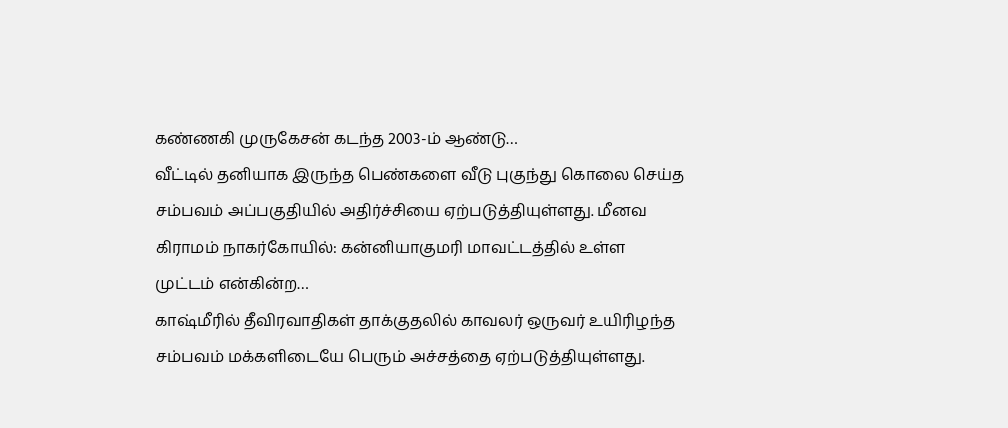கண்ணகி முருகேசன் கடந்த 2003-ம் ஆண்டு…
வீட்டில் தனியாக இருந்த பெண்களை வீடு புகுந்து கொலை செய்த சம்பவம் அப்பகுதியில் அதிர்ச்சியை ஏற்படுத்தியுள்ளது. மீனவ கிராமம் நாகர்கோயில்: கன்னியாகுமரி மாவட்டத்தில் உள்ள முட்டம் என்கின்ற…
காஷ்மீரில் தீவிரவாதிகள் தாக்குதலில் காவலர் ஒருவர் உயிரிழந்த சம்பவம் மக்களிடையே பெரும் அச்சத்தை ஏற்படுத்தியுள்ளது.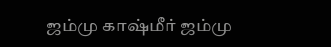ஜம்மு காஷ்மீர் ஜம்மு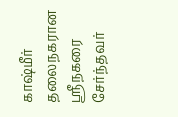காஷ்மீர் தலைநகரான ஸ்ரீநகரை சேர்ந்தவர்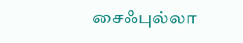சைஃபுல்லா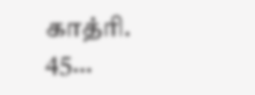காத்ரி. 45…